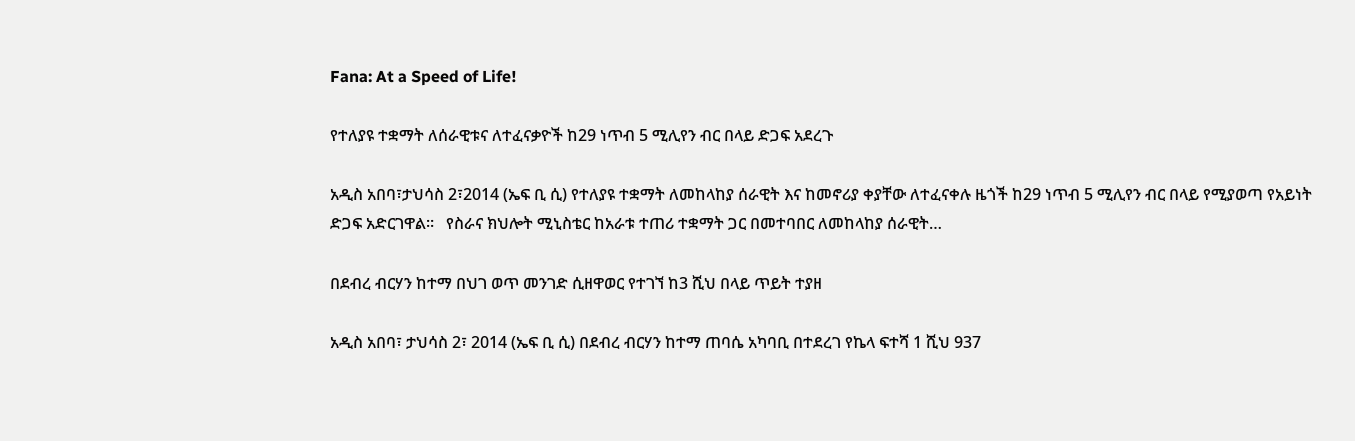Fana: At a Speed of Life!

የተለያዩ ተቋማት ለሰራዊቱና ለተፈናቃዮች ከ29 ነጥብ 5 ሚሊየን ብር በላይ ድጋፍ አደረጉ

አዲስ አበባ፣ታህሳስ 2፣2014 (ኤፍ ቢ ሲ) የተለያዩ ተቋማት ለመከላከያ ሰራዊት እና ከመኖሪያ ቀያቸው ለተፈናቀሉ ዜጎች ከ29 ነጥብ 5 ሚሊየን ብር በላይ የሚያወጣ የአይነት ድጋፍ አድርገዋል።   የስራና ክህሎት ሚኒስቴር ከአራቱ ተጠሪ ተቋማት ጋር በመተባበር ለመከላከያ ሰራዊት…

በደብረ ብርሃን ከተማ በህገ ወጥ መንገድ ሲዘዋወር የተገኘ ከ3 ሺህ በላይ ጥይት ተያዘ

አዲስ አበባ፣ ታህሳስ 2፣ 2014 (ኤፍ ቢ ሲ) በደብረ ብርሃን ከተማ ጠባሴ አካባቢ በተደረገ የኬላ ፍተሻ 1 ሺህ 937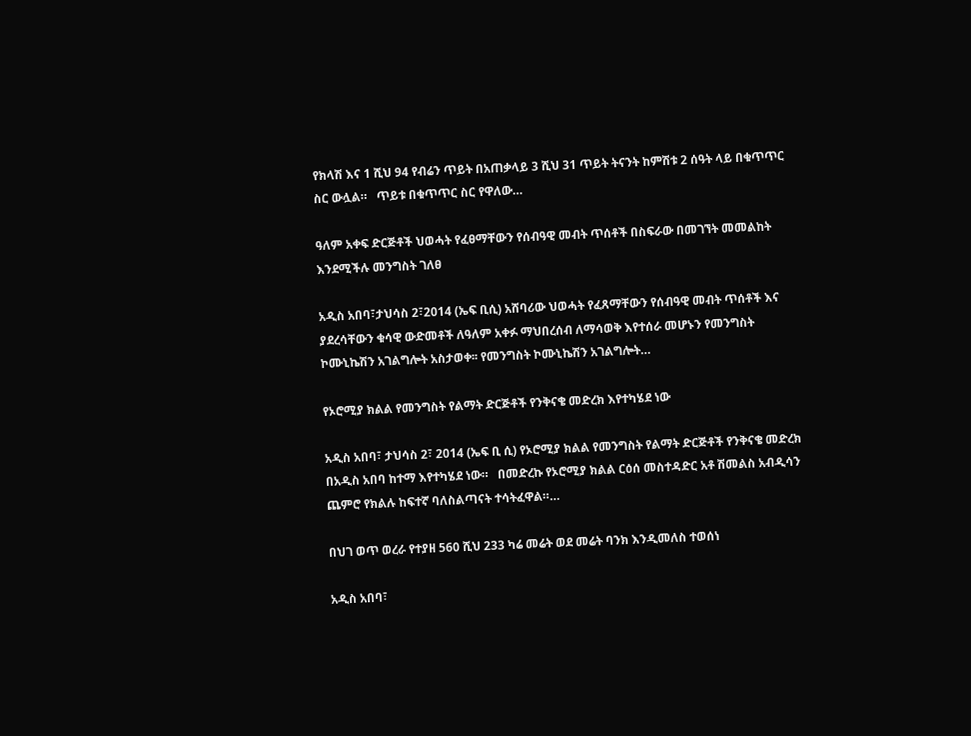የክላሽ እና 1 ሺህ 94 የብሬን ጥይት በአጠቃላይ 3 ሺህ 31 ጥይት ትናንት ከምሽቱ 2 ሰዓት ላይ በቁጥጥር ስር ውሏል።   ጥይቱ በቁጥጥር ስር የዋለው…

ዓለም አቀፍ ድርጅቶች ህወሓት የፈፀማቸውን የሰብዓዊ መብት ጥሰቶች በስፍራው በመገኘት መመልከት እንደሚችሉ መንግስት ገለፀ

አዲስ አበባ፣ታህሳስ 2፣2014 (ኤፍ ቢሲ) አሸባሪው ህወሓት የፈጸማቸውን የሰብዓዊ መብት ጥሰቶች እና ያደረሳቸውን ቁሳዊ ውድመቶች ለዓለም አቀፉ ማህበረሰብ ለማሳወቅ እየተሰራ መሆኑን የመንግስት ኮሙኒኬሽን አገልግሎት አስታወቀ፡፡ የመንግስት ኮሙኒኬሽን አገልግሎት…

የኦሮሚያ ክልል የመንግስት የልማት ድርጅቶች የንቅናቄ መድረክ እየተካሄደ ነው

አዲስ አበባ፣ ታህሳስ 2፣ 2014 (ኤፍ ቢ ሲ) የኦሮሚያ ክልል የመንግስት የልማት ድርጅቶች የንቅናቄ መድረክ በአዲስ አበባ ከተማ እየተካሄደ ነው።   በመድረኩ የኦሮሚያ ክልል ርዕሰ መስተዳድር አቶ ሽመልስ አብዲሳን ጨምሮ የክልሉ ከፍተኛ ባለስልጣናት ተሳትፈዋል።…

በህገ ወጥ ወረራ የተያዘ 560 ሺህ 233 ካሬ መሬት ወደ መሬት ባንክ እንዲመለስ ተወሰነ

አዲስ አበባ፣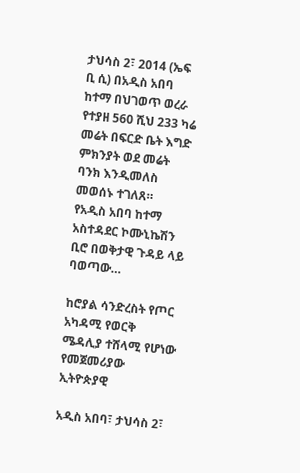ታህሳስ 2፣ 2014 (ኤፍ ቢ ሲ) በአዲስ አበባ ከተማ በህገወጥ ወረራ የተያዘ 560 ሺህ 233 ካሬ መሬት በፍርድ ቤት እግድ ምክንያት ወደ መሬት ባንክ እንዲመለስ መወሰኑ ተገለጸ።   የአዲስ አበባ ከተማ አስተዳደር ኮሙኒኬሽን ቢሮ በወቅታዊ ጉዳይ ላይ ባወጣው…

ከሮያል ሳንድረስት የጦር አካዳሚ የወርቅ ሜዳሊያ ተሸላሚ የሆነው የመጀመሪያው ኢትዮጵያዊ

አዲስ አበባ፣ ታህሳስ 2፣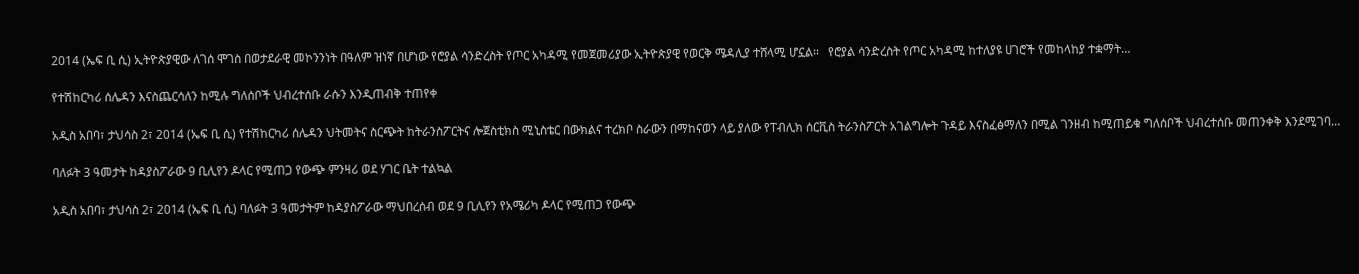2014 (ኤፍ ቢ ሲ) ኢትዮጵያዊው ለገሰ ሞገስ በወታደራዊ መኮንንነት በዓለም ዝነኛ በሆነው የሮያል ሳንድረስት የጦር አካዳሚ የመጀመሪያው ኢትዮጵያዊ የወርቅ ሜዳሊያ ተሸላሚ ሆኗል።   የሮያል ሳንድረስት የጦር አካዳሚ ከተለያዩ ሀገሮች የመከላከያ ተቋማት…

የተሽከርካሪ ሰሌዳን እናስጨርሳለን ከሚሉ ግለሰቦች ህብረተሰቡ ራሱን እንዲጠብቅ ተጠየቀ

አዲስ አበባ፣ ታህሳስ 2፣ 2014 (ኤፍ ቢ ሲ) የተሽከርካሪ ሰሌዳን ህትመትና ስርጭት ከትራንስፖርትና ሎጀስቲክስ ሚኒስቴር በውክልና ተረክቦ ስራውን በማከናወን ላይ ያለው የፐብሊክ ሰርቪስ ትራንስፖርት አገልግሎት ጉዳይ እናስፈፅማለን በሚል ገንዘብ ከሚጠይቁ ግለሰቦች ህብረተሰቡ መጠንቀቅ እንደሚገባ…

ባለፉት 3 ዓመታት ከዳያስፖራው 9 ቢሊየን ዶላር የሚጠጋ የውጭ ምንዛሪ ወደ ሃገር ቤት ተልኳል

አዲስ አበባ፣ ታህሳስ 2፣ 2014 (ኤፍ ቢ ሲ) ባለፉት 3 ዓመታትም ከዳያስፖራው ማህበረሰብ ወደ 9 ቢሊየን የአሜሪካ ዶላር የሚጠጋ የውጭ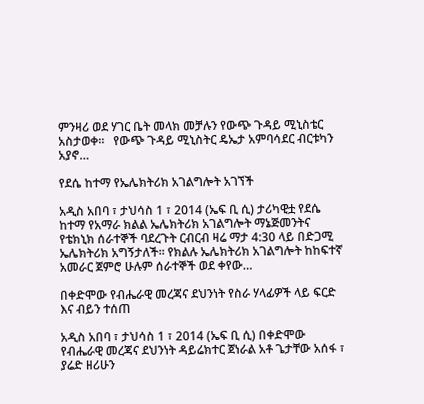ምንዛሪ ወደ ሃገር ቤት መላክ መቻሉን የውጭ ጉዳይ ሚኒስቴር አስታወቀ።   የውጭ ጉዳይ ሚኒስትር ዴኤታ አምባሳደር ብርቱካን አያኖ…

የደሴ ከተማ የኤሌክትሪክ አገልግሎት አገኘች

አዲስ አበባ ፣ ታህሳስ 1 ፣ 2014 (ኤፍ ቢ ሲ) ታሪካዊቷ የደሴ ከተማ የአማራ ክልል ኤሌክትሪክ አገልግሎት ማኔጅመንትና የቴክኒክ ሰራተኞች ባደረጉት ርብርብ ዛሬ ማታ 4:30 ላይ በድጋሚ ኤሌክትሪክ አግኝታለች። የክልሉ ኤሌክትሪክ አገልግሎት ከከፍተኛ አመራር ጀምሮ ሁሉም ሰራተኞች ወደ ቀየው…

በቀድሞው የብሔራዊ መረጃና ደህንነት የስራ ሃላፊዎች ላይ ፍርድ እና ብይን ተሰጠ

አዲስ አበባ ፣ ታህሳስ 1 ፣ 2014 (ኤፍ ቢ ሲ) በቀድሞው የብሔራዊ መረጃና ደህንነት ዳይሬክተር ጀነራል አቶ ጌታቸው አሰፋ ፣ ያሬድ ዘሪሁን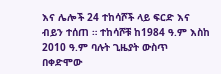እና ሌሎች 24 ተከሳሾች ላይ ፍርድ እና ብይን ተሰጠ ። ተከሳሾቹ ከ1984 ዓ.ም እስከ 2010 ዓ.ም ባሉት ጊዜያት ውስጥ በቀድሞው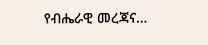የብሔራዊ መረጃና…